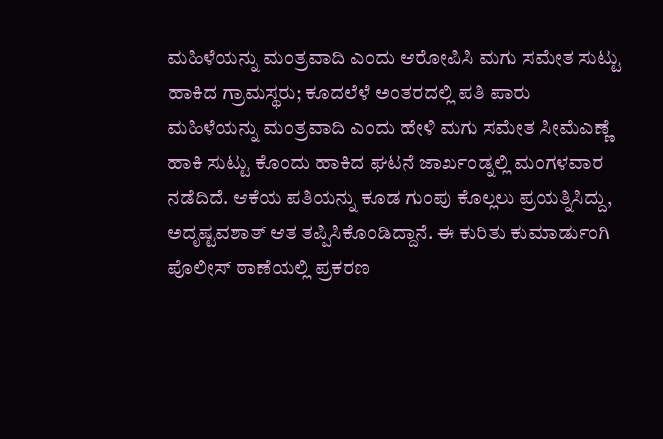ಮಹಿಳೆಯನ್ನು ಮಂತ್ರವಾದಿ ಎಂದು ಆರೋಪಿಸಿ ಮಗು ಸಮೇತ ಸುಟ್ಟು ಹಾಕಿದ ಗ್ರಾಮಸ್ಥರು; ಕೂದಲೆಳೆ ಅಂತರದಲ್ಲಿ ಪತಿ ಪಾರು
ಮಹಿಳೆಯನ್ನು ಮಂತ್ರವಾದಿ ಎಂದು ಹೇಳಿ ಮಗು ಸಮೇತ ಸೀಮೆಎಣ್ಣೆ ಹಾಕಿ ಸುಟ್ಟು ಕೊಂದು ಹಾಕಿದ ಘಟನೆ ಜಾರ್ಖಂಡ್ನಲ್ಲಿ ಮಂಗಳವಾರ ನಡೆದಿದೆ. ಆಕೆಯ ಪತಿಯನ್ನು ಕೂಡ ಗುಂಪು ಕೊಲ್ಲಲು ಪ್ರಯತ್ನಿಸಿದ್ದು, ಅದೃಷ್ಟವಶಾತ್ ಆತ ತಪ್ಪಿಸಿಕೊಂಡಿದ್ದಾನೆ. ಈ ಕುರಿತು ಕುಮಾರ್ಡುಂಗಿ ಪೊಲೀಸ್ ಠಾಣೆಯಲ್ಲಿ ಪ್ರಕರಣ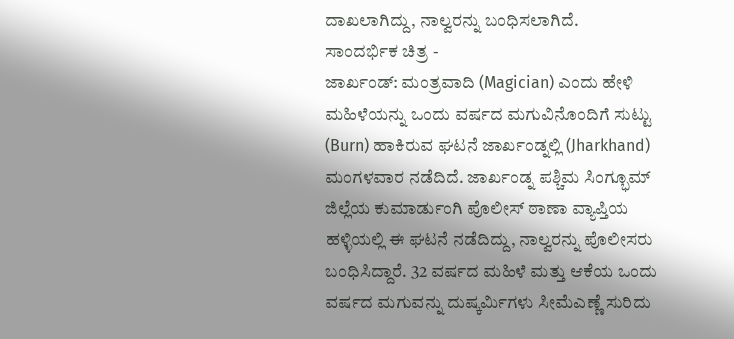ದಾಖಲಾಗಿದ್ದು, ನಾಲ್ವರನ್ನು ಬಂಧಿಸಲಾಗಿದೆ.
ಸಾಂದರ್ಭಿಕ ಚಿತ್ರ -
ಜಾರ್ಖಂಡ್: ಮಂತ್ರವಾದಿ (Magician) ಎಂದು ಹೇಳಿ ಮಹಿಳೆಯನ್ನು ಒಂದು ವರ್ಷದ ಮಗುವಿನೊಂದಿಗೆ ಸುಟ್ಟು (Burn) ಹಾಕಿರುವ ಘಟನೆ ಜಾರ್ಖಂಡ್ನಲ್ಲಿ (Jharkhand) ಮಂಗಳವಾರ ನಡೆದಿದೆ. ಜಾರ್ಖಂಡ್ನ ಪಶ್ಚಿಮ ಸಿಂಗ್ಭೂಮ್ ಜಿಲ್ಲೆಯ ಕುಮಾರ್ಡುಂಗಿ ಪೊಲೀಸ್ ಠಾಣಾ ವ್ಯಾಪ್ತಿಯ ಹಳ್ಳಿಯಲ್ಲಿ ಈ ಘಟನೆ ನಡೆದಿದ್ದು, ನಾಲ್ವರನ್ನು ಪೊಲೀಸರು ಬಂಧಿಸಿದ್ದಾರೆ. 32 ವರ್ಷದ ಮಹಿಳೆ ಮತ್ತು ಆಕೆಯ ಒಂದು ವರ್ಷದ ಮಗುವನ್ನು ದುಷ್ಕರ್ಮಿಗಳು ಸೀಮೆಎಣ್ಣೆ ಸುರಿದು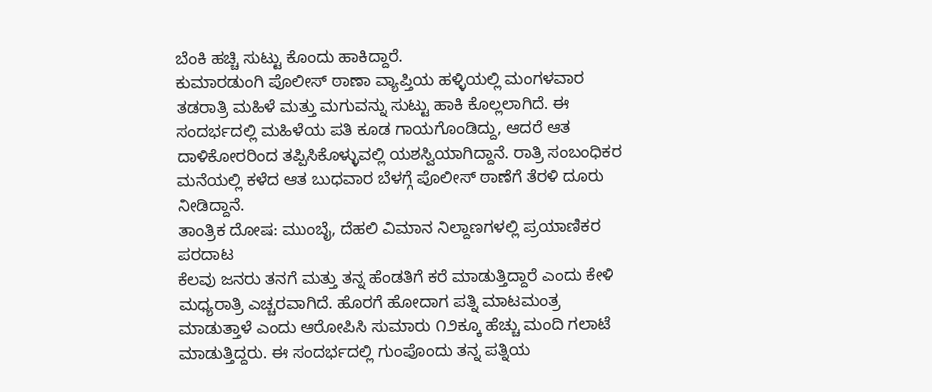ಬೆಂಕಿ ಹಚ್ಚಿ ಸುಟ್ಟು ಕೊಂದು ಹಾಕಿದ್ದಾರೆ.
ಕುಮಾರಡುಂಗಿ ಪೊಲೀಸ್ ಠಾಣಾ ವ್ಯಾಪ್ತಿಯ ಹಳ್ಳಿಯಲ್ಲಿ ಮಂಗಳವಾರ ತಡರಾತ್ರಿ ಮಹಿಳೆ ಮತ್ತು ಮಗುವನ್ನು ಸುಟ್ಟು ಹಾಕಿ ಕೊಲ್ಲಲಾಗಿದೆ. ಈ ಸಂದರ್ಭದಲ್ಲಿ ಮಹಿಳೆಯ ಪತಿ ಕೂಡ ಗಾಯಗೊಂಡಿದ್ದು, ಆದರೆ ಆತ ದಾಳಿಕೋರರಿಂದ ತಪ್ಪಿಸಿಕೊಳ್ಳುವಲ್ಲಿ ಯಶಸ್ವಿಯಾಗಿದ್ದಾನೆ. ರಾತ್ರಿ ಸಂಬಂಧಿಕರ ಮನೆಯಲ್ಲಿ ಕಳೆದ ಆತ ಬುಧವಾರ ಬೆಳಗ್ಗೆ ಪೊಲೀಸ್ ಠಾಣೆಗೆ ತೆರಳಿ ದೂರು ನೀಡಿದ್ದಾನೆ.
ತಾಂತ್ರಿಕ ದೋಷ: ಮುಂಬೈ, ದೆಹಲಿ ವಿಮಾನ ನಿಲ್ದಾಣಗಳಲ್ಲಿ ಪ್ರಯಾಣಿಕರ ಪರದಾಟ
ಕೆಲವು ಜನರು ತನಗೆ ಮತ್ತು ತನ್ನ ಹೆಂಡತಿಗೆ ಕರೆ ಮಾಡುತ್ತಿದ್ದಾರೆ ಎಂದು ಕೇಳಿ ಮಧ್ಯರಾತ್ರಿ ಎಚ್ಚರವಾಗಿದೆ. ಹೊರಗೆ ಹೋದಾಗ ಪತ್ನಿ ಮಾಟಮಂತ್ರ ಮಾಡುತ್ತಾಳೆ ಎಂದು ಆರೋಪಿಸಿ ಸುಮಾರು ೧೨ಕ್ಕೂ ಹೆಚ್ಚು ಮಂದಿ ಗಲಾಟೆ ಮಾಡುತ್ತಿದ್ದರು. ಈ ಸಂದರ್ಭದಲ್ಲಿ ಗುಂಪೊಂದು ತನ್ನ ಪತ್ನಿಯ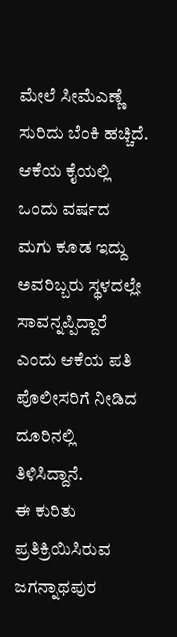ಮೇಲೆ ಸೀಮೆಎಣ್ಣೆ ಸುರಿದು ಬೆಂಕಿ ಹಚ್ಚಿದೆ. ಆಕೆಯ ಕೈಯಲ್ಲಿ ಒಂದು ವರ್ಷದ ಮಗು ಕೂಡ ಇದ್ದು ಅವರಿಬ್ಬರು ಸ್ಥಳದಲ್ಲೇ ಸಾವನ್ನಪ್ಪಿದ್ದಾರೆ ಎಂದು ಆಕೆಯ ಪತಿ ಪೊಲೀಸರಿಗೆ ನೀಡಿದ ದೂರಿನಲ್ಲಿ ತಿಳಿಸಿದ್ದಾನೆ.
ಈ ಕುರಿತು ಪ್ರತಿಕ್ರಿಯಿಸಿರುವ ಜಗನ್ನಾಥಪುರ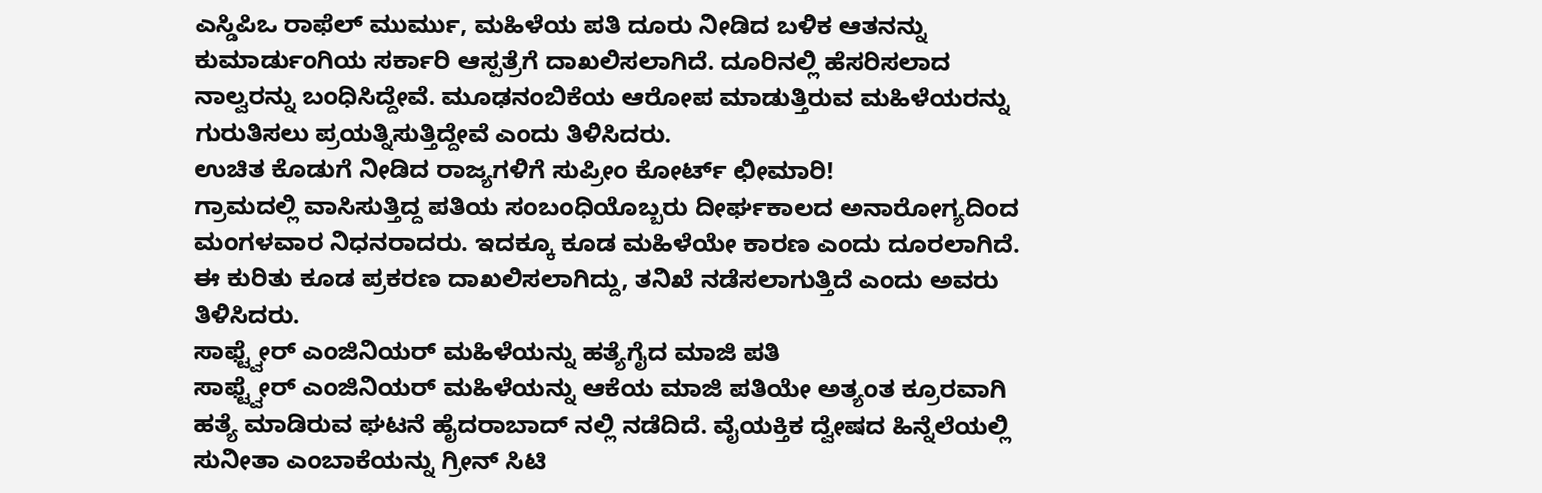ಎಸ್ಡಿಪಿಒ ರಾಫೆಲ್ ಮುರ್ಮು, ಮಹಿಳೆಯ ಪತಿ ದೂರು ನೀಡಿದ ಬಳಿಕ ಆತನನ್ನು ಕುಮಾರ್ಡುಂಗಿಯ ಸರ್ಕಾರಿ ಆಸ್ಪತ್ರೆಗೆ ದಾಖಲಿಸಲಾಗಿದೆ. ದೂರಿನಲ್ಲಿ ಹೆಸರಿಸಲಾದ ನಾಲ್ವರನ್ನು ಬಂಧಿಸಿದ್ದೇವೆ. ಮೂಢನಂಬಿಕೆಯ ಆರೋಪ ಮಾಡುತ್ತಿರುವ ಮಹಿಳೆಯರನ್ನು ಗುರುತಿಸಲು ಪ್ರಯತ್ನಿಸುತ್ತಿದ್ದೇವೆ ಎಂದು ತಿಳಿಸಿದರು.
ಉಚಿತ ಕೊಡುಗೆ ನೀಡಿದ ರಾಜ್ಯಗಳಿಗೆ ಸುಪ್ರೀಂ ಕೋರ್ಟ್ ಛೀಮಾರಿ!
ಗ್ರಾಮದಲ್ಲಿ ವಾಸಿಸುತ್ತಿದ್ದ ಪತಿಯ ಸಂಬಂಧಿಯೊಬ್ಬರು ದೀರ್ಘಕಾಲದ ಅನಾರೋಗ್ಯದಿಂದ ಮಂಗಳವಾರ ನಿಧನರಾದರು. ಇದಕ್ಕೂ ಕೂಡ ಮಹಿಳೆಯೇ ಕಾರಣ ಎಂದು ದೂರಲಾಗಿದೆ. ಈ ಕುರಿತು ಕೂಡ ಪ್ರಕರಣ ದಾಖಲಿಸಲಾಗಿದ್ದು, ತನಿಖೆ ನಡೆಸಲಾಗುತ್ತಿದೆ ಎಂದು ಅವರು ತಿಳಿಸಿದರು.
ಸಾಫ್ಟ್ವೇರ್ ಎಂಜಿನಿಯರ್ ಮಹಿಳೆಯನ್ನು ಹತ್ಯೆಗೈದ ಮಾಜಿ ಪತಿ
ಸಾಫ್ಟ್ವೇರ್ ಎಂಜಿನಿಯರ್ ಮಹಿಳೆಯನ್ನು ಆಕೆಯ ಮಾಜಿ ಪತಿಯೇ ಅತ್ಯಂತ ಕ್ರೂರವಾಗಿ ಹತ್ಯೆ ಮಾಡಿರುವ ಘಟನೆ ಹೈದರಾಬಾದ್ ನಲ್ಲಿ ನಡೆದಿದೆ. ವೈಯಕ್ತಿಕ ದ್ವೇಷದ ಹಿನ್ನೆಲೆಯಲ್ಲಿ ಸುನೀತಾ ಎಂಬಾಕೆಯನ್ನು ಗ್ರೀನ್ ಸಿಟಿ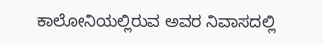ಕಾಲೋನಿಯಲ್ಲಿರುವ ಅವರ ನಿವಾಸದಲ್ಲಿ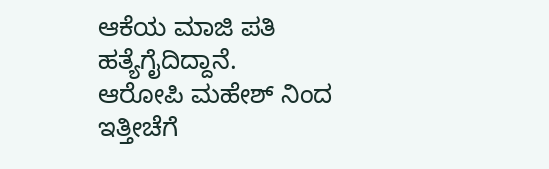ಆಕೆಯ ಮಾಜಿ ಪತಿ ಹತ್ಯೆಗೈದಿದ್ದಾನೆ.
ಆರೋಪಿ ಮಹೇಶ್ ನಿಂದ ಇತ್ತೀಚೆಗೆ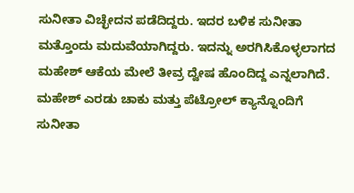ಸುನೀತಾ ವಿಚ್ಛೇದನ ಪಡೆದಿದ್ದರು. ಇದರ ಬಳಿಕ ಸುನೀತಾ ಮತ್ತೊಂದು ಮದುವೆಯಾಗಿದ್ದರು. ಇದನ್ನು ಅರಗಿಸಿಕೊಳ್ಳಲಾಗದ ಮಹೇಶ್ ಆಕೆಯ ಮೇಲೆ ತೀವ್ರ ದ್ವೇಷ ಹೊಂದಿದ್ದ ಎನ್ನಲಾಗಿದೆ.
ಮಹೇಶ್ ಎರಡು ಚಾಕು ಮತ್ತು ಪೆಟ್ರೋಲ್ ಕ್ಯಾನ್ನೊಂದಿಗೆ ಸುನೀತಾ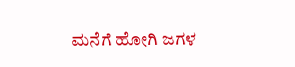ಮನೆಗೆ ಹೋಗಿ ಜಗಳ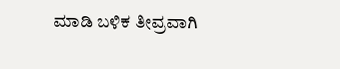ಮಾಡಿ ಬಳಿಕ ತೀವ್ರವಾಗಿ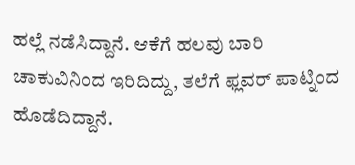ಹಲ್ಲೆ ನಡೆಸಿದ್ದಾನೆ. ಆಕೆಗೆ ಹಲವು ಬಾರಿ ಚಾಕುವಿನಿಂದ ಇರಿದಿದ್ದು, ತಲೆಗೆ ಫ್ಲವರ್ ಪಾಟ್ನಿಂದ ಹೊಡೆದಿದ್ದಾನೆ.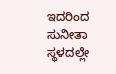ಇದರಿಂದ ಸುನೀತಾ ಸ್ಥಳದಲ್ಲೇ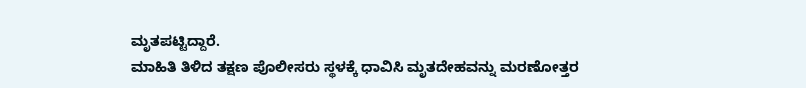ಮೃತಪಟ್ಟಿದ್ದಾರೆ.
ಮಾಹಿತಿ ತಿಳಿದ ತಕ್ಷಣ ಪೊಲೀಸರು ಸ್ಥಳಕ್ಕೆ ಧಾವಿಸಿ ಮೃತದೇಹವನ್ನು ಮರಣೋತ್ತರ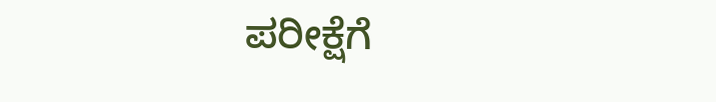ಪರೀಕ್ಷೆಗೆ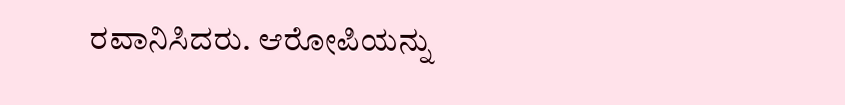ರವಾನಿಸಿದರು. ಆರೋಪಿಯನ್ನು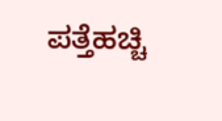ಪತ್ತೆಹಚ್ಚಿ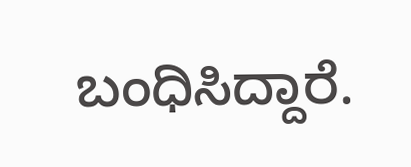ಬಂಧಿಸಿದ್ದಾರೆ.